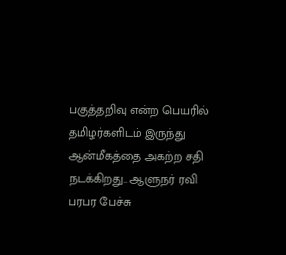பகுத்தறிவு என்ற பெயரில் தமிழர்களிடம் இருந்து ஆன்மீகத்தை அகற்ற சதி நடக்கிறது.. ஆளுநர் ரவி பரபர பேச்சு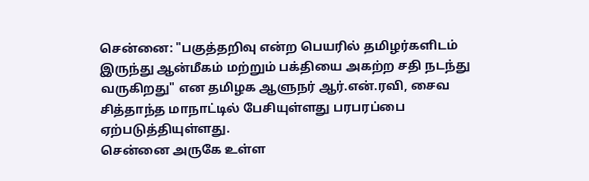சென்னை: "பகுத்தறிவு என்ற பெயரில் தமிழர்களிடம் இருந்து ஆன்மீகம் மற்றும் பக்தியை அகற்ற சதி நடந்து வருகிறது" என தமிழக ஆளுநர் ஆர்.என்.ரவி, சைவ சித்தாந்த மாநாட்டில் பேசியுள்ளது பரபரப்பை ஏற்படுத்தியுள்ளது.
சென்னை அருகே உள்ள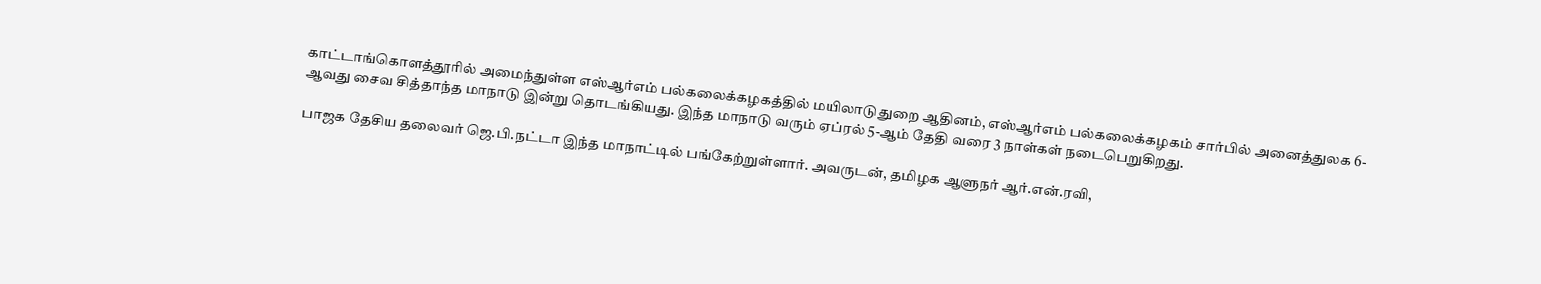காட்டாங்கொளத்தூரில் அமைந்துள்ள எஸ்ஆர்எம் பல்கலைக்கழகத்தில் மயிலாடுதுறை ஆதினம், எஸ்ஆர்எம் பல்கலைக்கழகம் சார்பில் அனைத்துலக 6-ஆவது சைவ சித்தாந்த மாநாடு இன்று தொடங்கியது. இந்த மாநாடு வரும் ஏப்ரல் 5-ஆம் தேதி வரை 3 நாள்கள் நடைபெறுகிறது.

பாஜக தேசிய தலைவர் ஜெ.பி.நட்டா இந்த மாநாட்டில் பங்கேற்றுள்ளார். அவருடன், தமிழக ஆளுநர் ஆர்.என்.ரவி,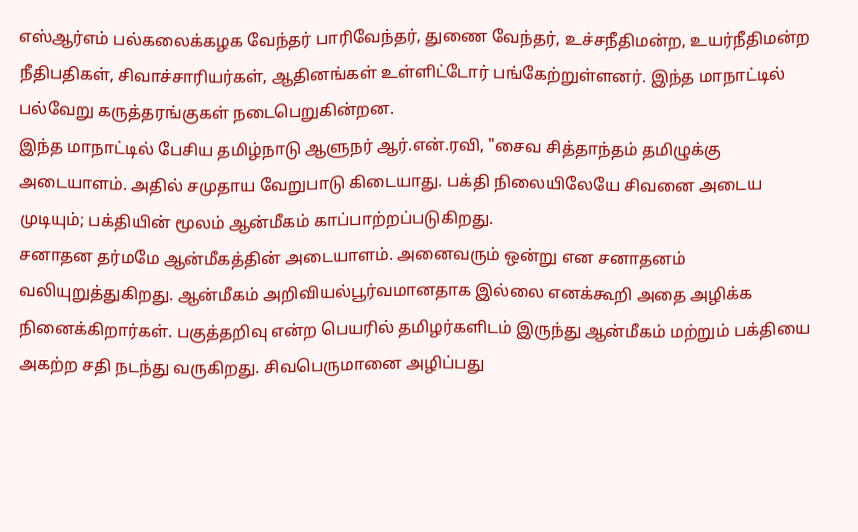எஸ்ஆர்எம் பல்கலைக்கழக வேந்தர் பாரிவேந்தர், துணை வேந்தர், உச்சநீதிமன்ற, உயர்நீதிமன்ற நீதிபதிகள், சிவாச்சாரியர்கள், ஆதினங்கள் உள்ளிட்டோர் பங்கேற்றுள்ளனர். இந்த மாநாட்டில் பல்வேறு கருத்தரங்குகள் நடைபெறுகின்றன.
இந்த மாநாட்டில் பேசிய தமிழ்நாடு ஆளுநர் ஆர்.என்.ரவி, "சைவ சித்தாந்தம் தமிழுக்கு அடையாளம். அதில் சமுதாய வேறுபாடு கிடையாது. பக்தி நிலையிலேயே சிவனை அடைய முடியும்; பக்தியின் மூலம் ஆன்மீகம் காப்பாற்றப்படுகிறது.
சனாதன தர்மமே ஆன்மீகத்தின் அடையாளம். அனைவரும் ஒன்று என சனாதனம் வலியுறுத்துகிறது. ஆன்மீகம் அறிவியல்பூர்வமானதாக இல்லை எனக்கூறி அதை அழிக்க நினைக்கிறார்கள். பகுத்தறிவு என்ற பெயரில் தமிழர்களிடம் இருந்து ஆன்மீகம் மற்றும் பக்தியை அகற்ற சதி நடந்து வருகிறது. சிவபெருமானை அழிப்பது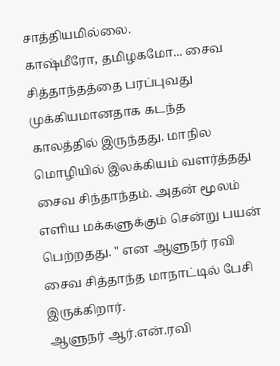சாத்தியமில்லை.
காஷ்மீரோ, தமிழகமோ... சைவ சித்தாந்தத்தை பரப்புவது முக்கியமானதாக கடந்த காலத்தில் இருந்தது. மாநில மொழியில் இலக்கியம் வளர்த்தது சைவ சிந்தாந்தம். அதன் மூலம் எளிய மக்களுக்கும் சென்று பயன் பெற்றதது. " என ஆளுநர் ரவி சைவ சித்தாந்த மாநாட்டில் பேசி இருக்கிறார்.
ஆளுநர் ஆர்.என்.ரவி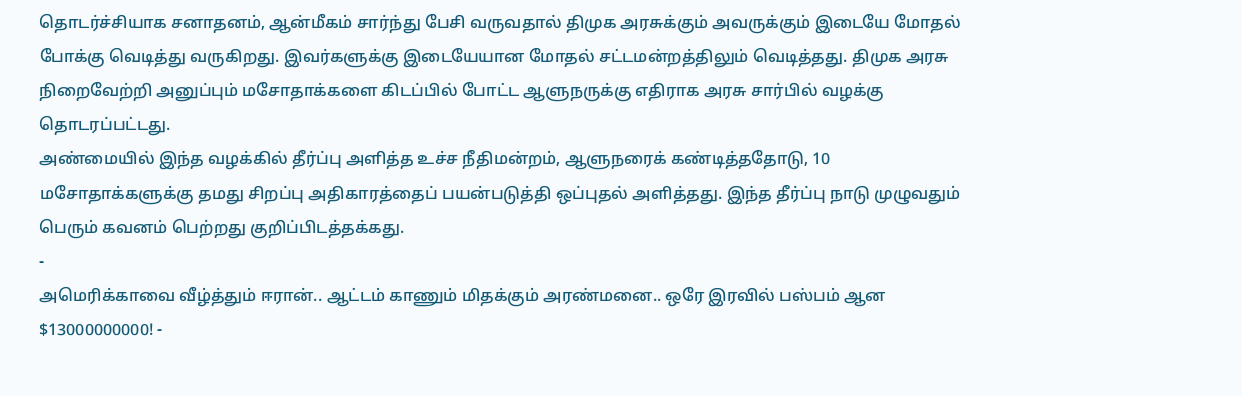தொடர்ச்சியாக சனாதனம், ஆன்மீகம் சார்ந்து பேசி வருவதால் திமுக அரசுக்கும் அவருக்கும் இடையே மோதல் போக்கு வெடித்து வருகிறது. இவர்களுக்கு இடையேயான மோதல் சட்டமன்றத்திலும் வெடித்தது. திமுக அரசு நிறைவேற்றி அனுப்பும் மசோதாக்களை கிடப்பில் போட்ட ஆளுநருக்கு எதிராக அரசு சார்பில் வழக்கு தொடரப்பட்டது.
அண்மையில் இந்த வழக்கில் தீர்ப்பு அளித்த உச்ச நீதிமன்றம், ஆளுநரைக் கண்டித்ததோடு, 10 மசோதாக்களுக்கு தமது சிறப்பு அதிகாரத்தைப் பயன்படுத்தி ஒப்புதல் அளித்தது. இந்த தீர்ப்பு நாடு முழுவதும் பெரும் கவனம் பெற்றது குறிப்பிடத்தக்கது.
-
அமெரிக்காவை வீழ்த்தும் ஈரான்.. ஆட்டம் காணும் மிதக்கும் அரண்மனை.. ஒரே இரவில் பஸ்பம் ஆன $13000000000! -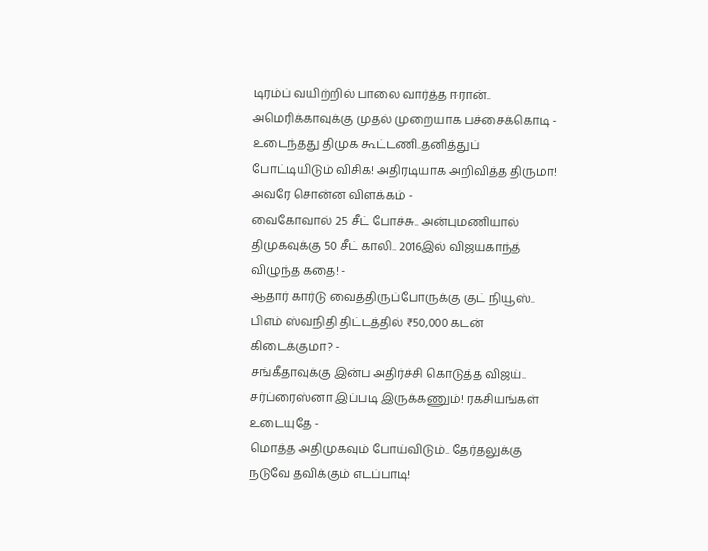டிரம்ப் வயிற்றில் பாலை வார்த்த ஈரான்.. அமெரிக்காவுக்கு முதல் முறையாக பச்சைக்கொடி -
உடைந்தது திமுக கூட்டணி..தனித்துப் போட்டியிடும் விசிக! அதிரடியாக அறிவித்த திருமா! அவரே சொன்ன விளக்கம் -
வைகோவால் 25 சீட் போச்சு.. அன்புமணியால் திமுகவுக்கு 50 சீட் காலி.. 2016இல் விஜயகாந்த் விழுந்த கதை! -
ஆதார் கார்டு வைத்திருப்போருக்கு குட் நியூஸ்.. பிஎம் ஸ்வநிதி திட்டத்தில் ₹50,000 கடன் கிடைக்குமா? -
சங்கீதாவுக்கு இன்ப அதிர்ச்சி கொடுத்த விஜய்.. சர்ப்ரைஸ்னா இப்படி இருக்கணும்! ரகசியங்கள் உடையுதே -
மொத்த அதிமுகவும் போய்விடும்.. தேர்தலுக்கு நடுவே தவிக்கும் எடப்பாடி!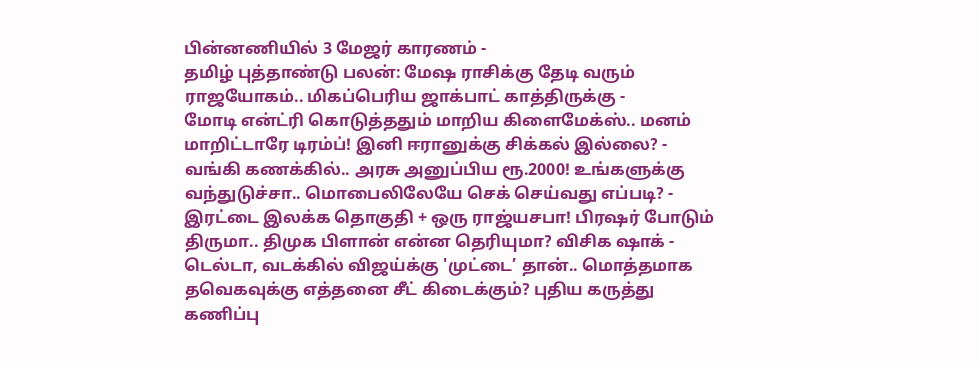பின்னணியில் 3 மேஜர் காரணம் -
தமிழ் புத்தாண்டு பலன்: மேஷ ராசிக்கு தேடி வரும் ராஜயோகம்.. மிகப்பெரிய ஜாக்பாட் காத்திருக்கு -
மோடி என்ட்ரி கொடுத்ததும் மாறிய கிளைமேக்ஸ்.. மனம் மாறிட்டாரே டிரம்ப்! இனி ஈரானுக்கு சிக்கல் இல்லை? -
வங்கி கணக்கில்.. அரசு அனுப்பிய ரூ.2000! உங்களுக்கு வந்துடுச்சா.. மொபைலிலேயே செக் செய்வது எப்படி? -
இரட்டை இலக்க தொகுதி + ஒரு ராஜ்யசபா! பிரஷர் போடும் திருமா.. திமுக பிளான் என்ன தெரியுமா? விசிக ஷாக் -
டெல்டா, வடக்கில் விஜய்க்கு 'முட்டை’ தான்.. மொத்தமாக தவெகவுக்கு எத்தனை சீட் கிடைக்கும்? புதிய கருத்து கணிப்பு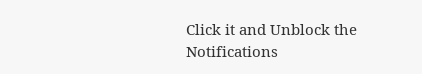Click it and Unblock the Notifications